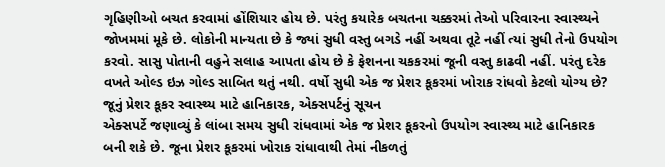ગૃહિણીઓ બચત કરવામાં હોંશિયાર હોય છે. પરંતુ કયારેક બચતના ચક્કરમાં તેઓ પરિવારના સ્વાસ્થ્યને જોખમમાં મૂકે છે. લોકોની માન્યતા છે કે જ્યાં સુધી વસ્તુ બગડે નહીં અથવા તૂટે નહીં ત્યાં સુધી તેનો ઉપયોગ કરવો. સાસુ પોતાની વહુને સલાહ આપતા હોય છે કે ફેશનના ચકકરમાં જૂની વસ્તુ કાઢવી નહીં. પરંતુ દરેક વખતે ઓલ્ડ ઇઝ ગોલ્ડ સાબિત થતું નથી. વર્ષો સુધી એક જ પ્રેશર કૂકરમાં ખોરાક રાંધવો કેટલો યોગ્ય છે?
જૂનું પ્રેશર કૂકર સ્વાસ્થ્ય માટે હાનિકારક, એક્સપર્ટનું સૂચન
એક્સપર્ટે જણાવ્યું કે લાંબા સમય સુધી રાંધવામાં એક જ પ્રેશર કૂકરનો ઉપયોગ સ્વાસ્થ્ય માટે હાનિકારક બની શકે છે. જૂના પ્રેશર કૂકરમાં ખોરાક રાંધાવાથી તેમાં નીકળતું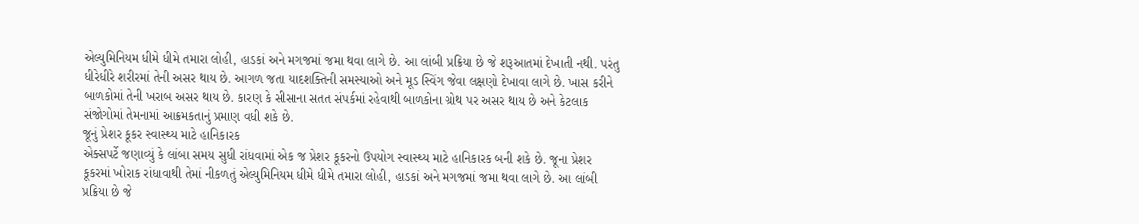એલ્યુમિનિયમ ધીમે ધીમે તમારા લોહી, હાડકાં અને મગજમાં જમા થવા લાગે છે. આ લાંબી પ્રક્રિયા છે જે શરૂઆતમાં દેખાતી નથી. પરંતુ ધીરેધીરે શરીરમાં તેની અસર થાય છે. આગળ જતા યાદશક્તિની સમસ્યાઓ અને મૂડ સ્વિંગ જેવા લક્ષણો દેખાવા લાગે છે. ખાસ કરીને બાળકોમાં તેની ખરાબ અસર થાય છે. કારણ કે સીસાના સતત સંપર્કમાં રહેવાથી બાળકોના ગ્રોથ પર અસર થાય છે અને કેટલાક સંજોગોમાં તેમનામાં આક્રમકતાનું પ્રમાણ વધી શકે છે.
જૂનું પ્રેશર કૂકર સ્વાસ્થ્ય માટે હાનિકારક
એક્સપર્ટે જણાવ્યું કે લાંબા સમય સુધી રાંધવામાં એક જ પ્રેશર કૂકરનો ઉપયોગ સ્વાસ્થ્ય માટે હાનિકારક બની શકે છે. જૂના પ્રેશર કૂકરમાં ખોરાક રાંધાવાથી તેમાં નીકળતું એલ્યુમિનિયમ ધીમે ધીમે તમારા લોહી, હાડકાં અને મગજમાં જમા થવા લાગે છે. આ લાંબી પ્રક્રિયા છે જે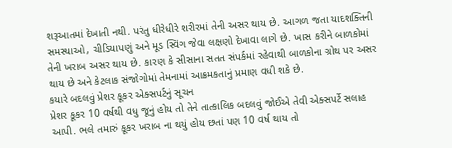શરૂઆતમાં દેખાતી નથી. પરંતુ ધીરેધીરે શરીરમાં તેની અસર થાય છે. આગળ જતા યાદશક્તિની સમસ્યાઓ, ચીડિયાપણું અને મૂડ સ્વિંગ જેવા લક્ષણો દેખાવા લાગે છે. ખાસ કરીને બાળકોમાં તેની ખરાબ અસર થાય છે. કારણ કે સીસાના સતત સંપર્કમાં રહેવાથી બાળકોના ગ્રોથ પર અસર થાય છે અને કેટલાક સંજોગોમાં તેમનામાં આક્રમકતાનું પ્રમાણ વધી શકે છે.
કયારે બદલવું પ્રેશર કૂકર એક્સપર્ટનું સૂચન
પ્રેશર કૂકર 10 વર્ષથી વધુ જૂનું હોય તો તેને તાત્કાલિક બદલવું જોઈએ તેવી એક્સપર્ટે સલાહ આપી. ભલે તમારું કૂકર ખરાબ ના થયું હોય છતાં પણ 10 વર્ષ થાય તો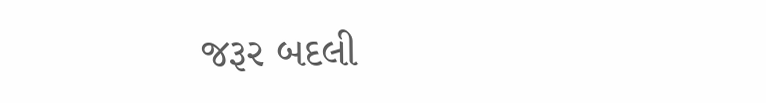જરૂર બદલી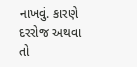નાખવું. કારણે દરરોજ અથવા તો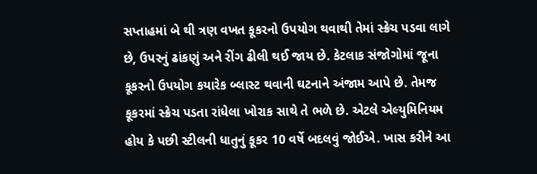સપ્તાહમાં બે થી ત્રણ વખત કૂકરનો ઉપયોગ થવાથી તેમાં સ્ક્રેચ પડવા લાગે છે, ઉપરનું ઢાંકણું અને રીંગ ઢીલી થઈ જાય છે. કેટલાક સંજોગોમાં જૂના કૂકરનો ઉપયોગ કયારેક બ્લાસ્ટ થવાની ઘટનાને અંજામ આપે છે. તેમજ કૂકરમાં સ્ક્રેચ પડતા રાંધેલા ખોરાક સાથે તે ભળે છે. એટલે એલ્યુમિનિયમ હોય કે પછી સ્ટીલની ધાતુનું કૂકર 10 વર્ષે બદલવું જોઈએ. ખાસ કરીને આ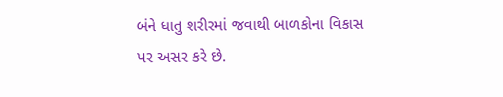બંને ધાતુ શરીરમાં જવાથી બાળકોના વિકાસ પર અસર કરે છે.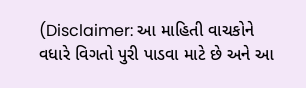(Disclaimer: આ માહિતી વાચકોને વધારે વિગતો પુરી પાડવા માટે છે અને આ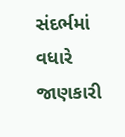સંદર્ભમાં વધારે જાણકારી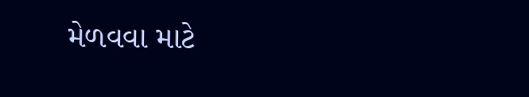મેળવવા માટે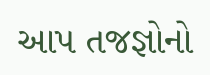આપ તજજ્ઞોનો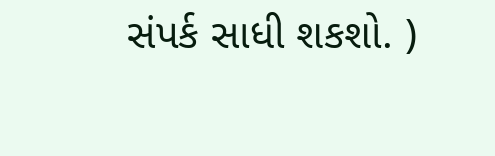સંપર્ક સાધી શકશો. )